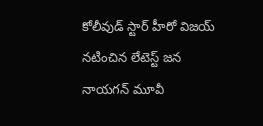కోలీవుడ్ స్టార్ హీరో విజయ్ నటించిన లేటెస్ట్ జన నాయగన్ మూవీ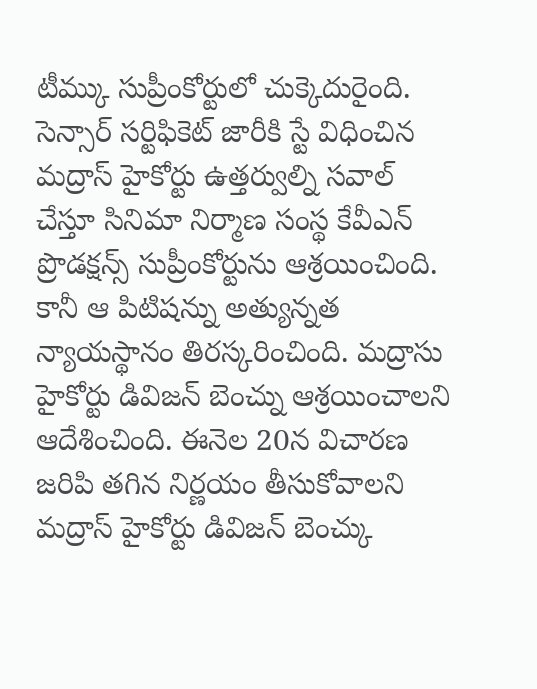టీమ్కు సుప్రీంకోర్టులో చుక్కెదురైంది. సెన్సార్ సర్టిఫికెట్ జారీకి స్టే విధించిన మద్రాస్ హైకోర్టు ఉత్తర్వుల్ని సవాల్ చేస్తూ సినిమా నిర్మాణ సంస్థ కేవీఎన్ ప్రొడక్షన్స్ సుప్రీంకోర్టును ఆశ్రయించింది. కానీ ఆ పిటిషన్ను అత్యున్నత న్యాయస్థానం తిరస్కరించింది. మద్రాసు హైకోర్టు డివిజన్ బెంచ్ను ఆశ్రయించాలని ఆదేశించింది. ఈనెల 20న విచారణ జరిపి తగిన నిర్ణయం తీసుకోవాలని మద్రాస్ హైకోర్టు డివిజన్ బెంచ్కు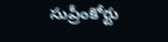సుప్రీంకోర్టు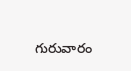గురువారం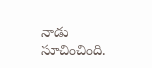నాడు సూచించింది.